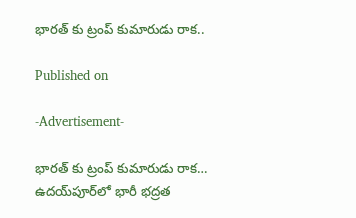భారత్ కు ట్రంప్ కుమారుడు రాక..

Published on

-Advertisement-

భారత్ కు ట్రంప్ కుమారుడు రాక… ఉదయ్‌పూర్‌లో భారీ భద్రత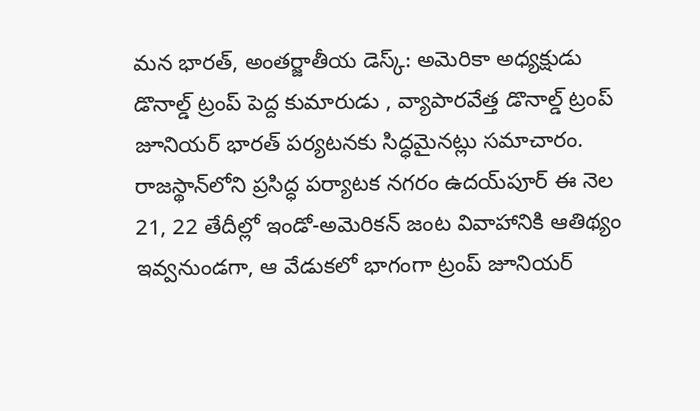మన భారత్, అంతర్జాతీయ డెస్క్: అమెరికా అధ్యక్షుడు డొనాల్డ్ ట్రంప్ పెద్ద కుమారుడు , వ్యాపారవేత్త డొనాల్డ్ ట్రంప్ జూనియర్ భారత్ పర్యటనకు సిద్ధమైనట్లు సమాచారం. రాజస్థాన్‌లోని ప్రసిద్ధ పర్యాటక నగరం ఉదయ్‌పూర్ ఈ నెల 21, 22 తేదీల్లో ఇండో-అమెరికన్ జంట వివాహానికి ఆతిథ్యం ఇవ్వనుండగా, ఆ వేడుకలో భాగంగా ట్రంప్ జూనియర్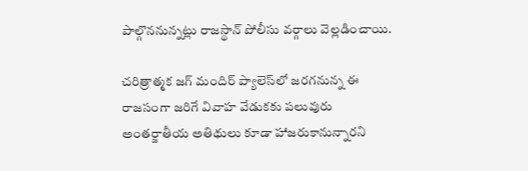పాల్గొననున్నట్లు రాజస్థాన్ పోలీసు వర్గాలు వెల్లడించాయి.

చరిత్రాత్మక జగ్ మందిర్ ప్యాలెస్‌లో జరగనున్న ఈ రాజసంగా జరిగే వివాహ వేడుకకు పలువురు అంతర్జాతీయ అతిథులు కూడా హాజరుకానున్నారని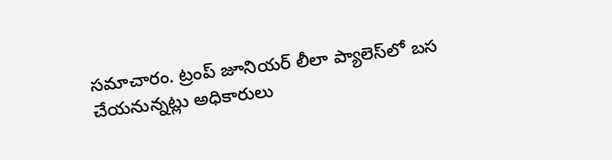సమాచారం. ట్రంప్ జూనియర్ లీలా ప్యాలెస్‌లో బస చేయనున్నట్లు అధికారులు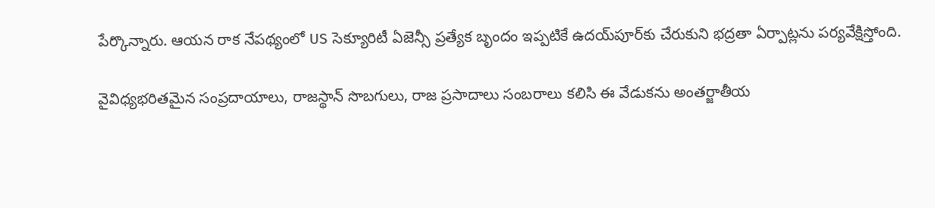పేర్కొన్నారు. ఆయన రాక నేపథ్యంలో US సెక్యూరిటీ ఏజెన్సీ ప్రత్యేక బృందం ఇప్పటికే ఉదయ్‌పూర్‌కు చేరుకుని భద్రతా ఏర్పాట్లను పర్యవేక్షిస్తోంది.

వైవిధ్యభరితమైన సంప్రదాయాలు, రాజస్థాన్ సొబగులు, రాజ ప్రసాదాలు సంబరాలు కలిసి ఈ వేడుకను అంతర్జాతీయ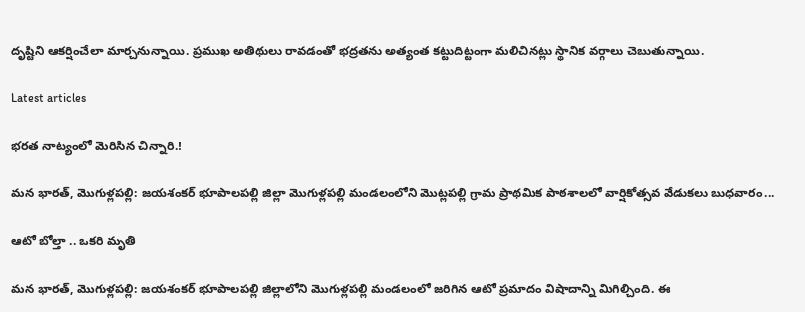దృష్టిని ఆకర్షించేలా మార్చనున్నాయి. ప్రముఖ అతిథులు రావడంతో భద్రతను అత్యంత కట్టుదిట్టంగా మలిచినట్లు స్థానిక వర్గాలు చెబుతున్నాయి.

Latest articles

భరత నాట్యంలో మెరిసిన చిన్నారి.!

మన భారత్, మొగుళ్లపల్లి: జయశంకర్ భూపాలపల్లి జిల్లా మొగుళ్లపల్లి మండలంలోని మొట్లపల్లి గ్రామ ప్రాథమిక పాఠశాలలో వార్షికోత్సవ వేడుకలు బుధవారం...

ఆటో బోల్తా .. ఒకరి మృతి

మన భారత్, మొగుళ్లపల్లి: జయశంకర్ భూపాలపల్లి జిల్లాలోని మొగుళ్లపల్లి మండలంలో జరిగిన ఆటో ప్రమాదం విషాదాన్ని మిగిల్చింది. ఈ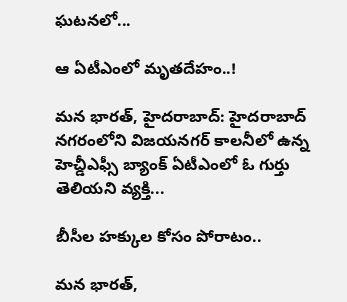ఘటనలో...

ఆ ఏటీఎంలో మృతదేహం..!

మన భారత్, హైదరాబాద్: హైదరాబాద్ నగరంలోని విజయనగర్ కాలనీలో ఉన్న హెచ్డీఎఫ్సీ బ్యాంక్ ఏటీఎంలో ఓ గుర్తు తెలియని వ్యక్తి...

బీసీల హక్కుల కోసం పోరాటం..

మన భారత్,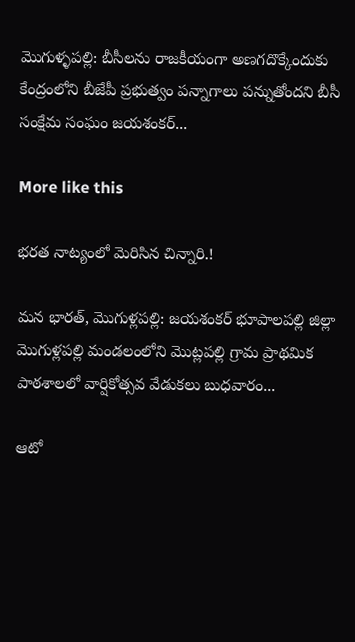మొగుళ్ళపల్లి: బీసీలను రాజకీయంగా అణగదొక్కేందుకు కేంద్రంలోని బీజేపీ ప్రభుత్వం పన్నాగాలు పన్నుతోందని బీసీ సంక్షేమ సంఘం జయశంకర్...

More like this

భరత నాట్యంలో మెరిసిన చిన్నారి.!

మన భారత్, మొగుళ్లపల్లి: జయశంకర్ భూపాలపల్లి జిల్లా మొగుళ్లపల్లి మండలంలోని మొట్లపల్లి గ్రామ ప్రాథమిక పాఠశాలలో వార్షికోత్సవ వేడుకలు బుధవారం...

ఆటో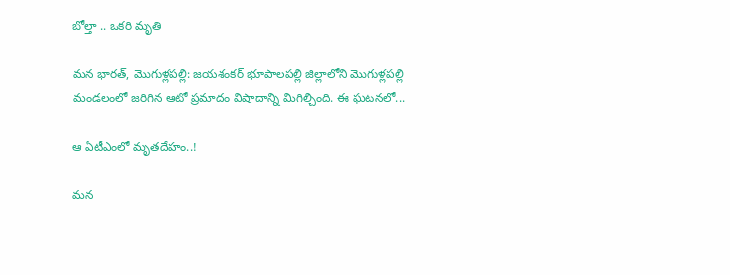బోల్తా .. ఒకరి మృతి

మన భారత్, మొగుళ్లపల్లి: జయశంకర్ భూపాలపల్లి జిల్లాలోని మొగుళ్లపల్లి మండలంలో జరిగిన ఆటో ప్రమాదం విషాదాన్ని మిగిల్చింది. ఈ ఘటనలో...

ఆ ఏటీఎంలో మృతదేహం..!

మన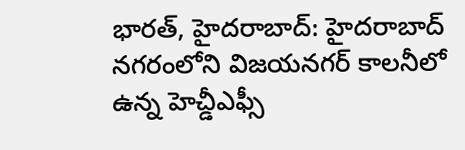భారత్, హైదరాబాద్: హైదరాబాద్ నగరంలోని విజయనగర్ కాలనీలో ఉన్న హెచ్డీఎఫ్సీ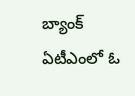బ్యాంక్ ఏటీఎంలో ఓ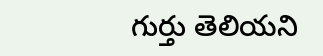గుర్తు తెలియని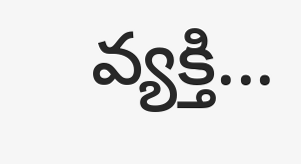వ్యక్తి...